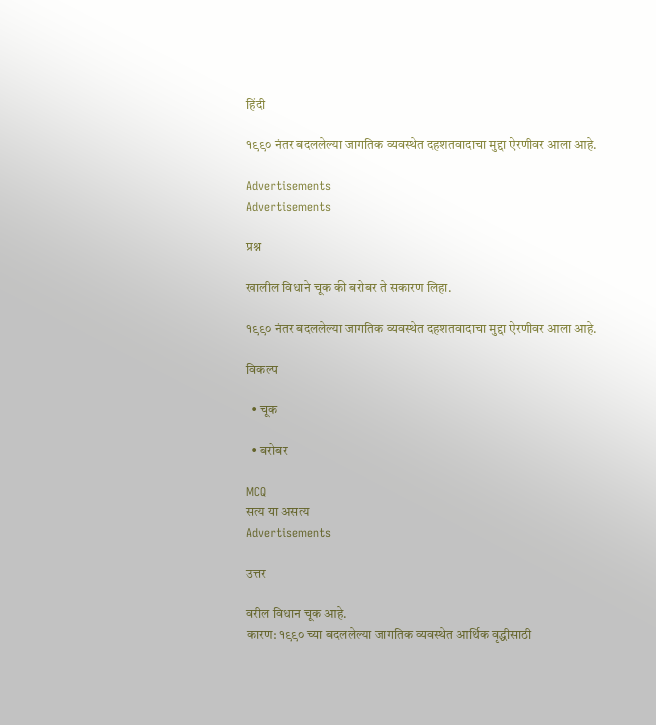हिंदी

१९९० नंतर बदललेल्या जागतिक व्यवस्थेत दहशतवादाचा मुद्दा ऐरणीवर आला आहे.

Advertisements
Advertisements

प्रश्न

खालील विधाने चूक की बरोबर ते सकारण लिहा.

१९९० नंतर बदललेल्या जागतिक व्यवस्थेत दहशतवादाचा मुद्दा ऐरणीवर आला आहे.

विकल्प

  • चूक

  • बरोबर

MCQ
सत्य या असत्य
Advertisements

उत्तर

वरील विधान चूक आहे.
कारण: १९९० च्या बदललेल्या जागतिक व्यवस्थेत आर्थिक वृद्धीसाठी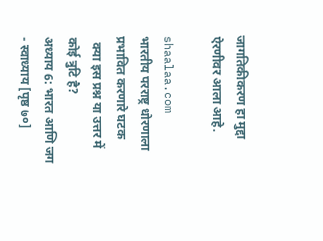जागतिकीकरण हा मुद्दा ऐरणीवर आला आहे.

shaalaa.com
भारतीय परराष्ट्र धोरणाला प्रभावित करणारे घटक
  क्या इस प्रश्न या उत्तर में कोई त्रुटि है?
अध्याय 6: भारत आणि जग - स्वाध्याय [पृष्ठ ७०]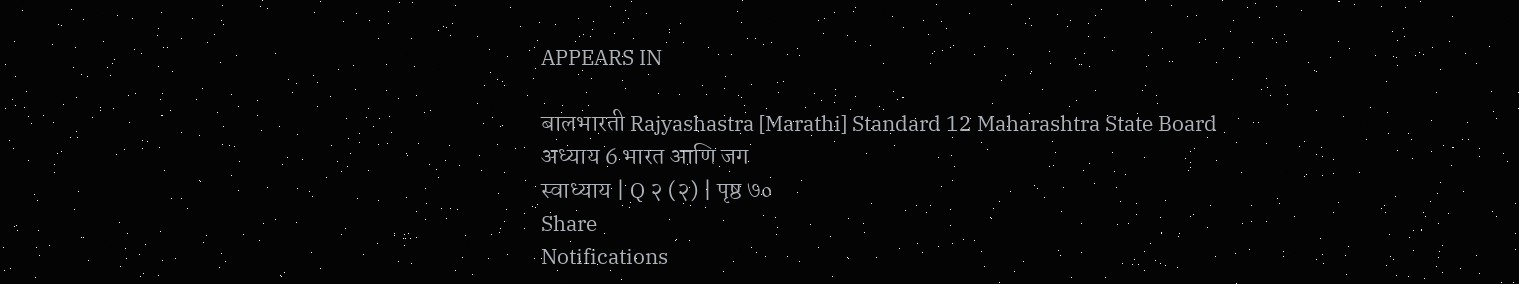APPEARS IN

बालभारती Rajyashastra [Marathi] Standard 12 Maharashtra State Board
अध्याय 6 भारत आणि जग
स्वाध्याय | Q २ (२) | पृष्ठ ७०
Share
Notifications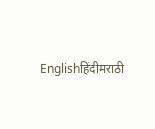Englishहिंदीमराठी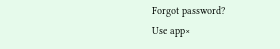Forgot password?
Use app×